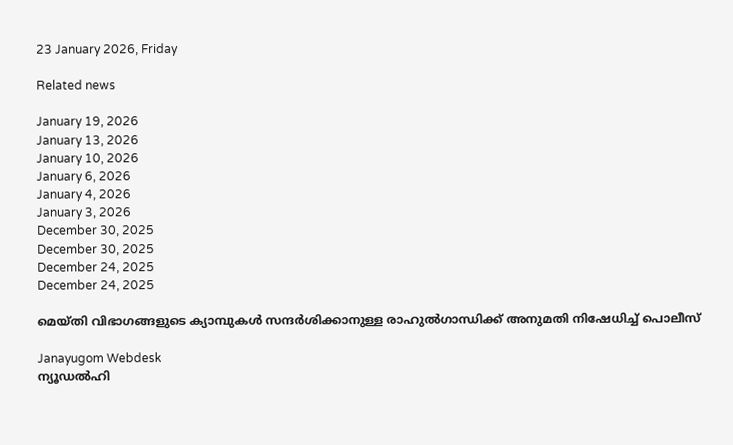23 January 2026, Friday

Related news

January 19, 2026
January 13, 2026
January 10, 2026
January 6, 2026
January 4, 2026
January 3, 2026
December 30, 2025
December 30, 2025
December 24, 2025
December 24, 2025

മെയ്തി വിഭാഗങ്ങളുടെ ക്യാമ്പുകള്‍ സന്ദര്‍ശിക്കാനുള്ള രാഹുല്‍ഗാന്ധിക്ക് അനുമതി നിഷേധിച്ച് പൊലീസ്

Janayugom Webdesk
ന്യൂഡല്‍ഹി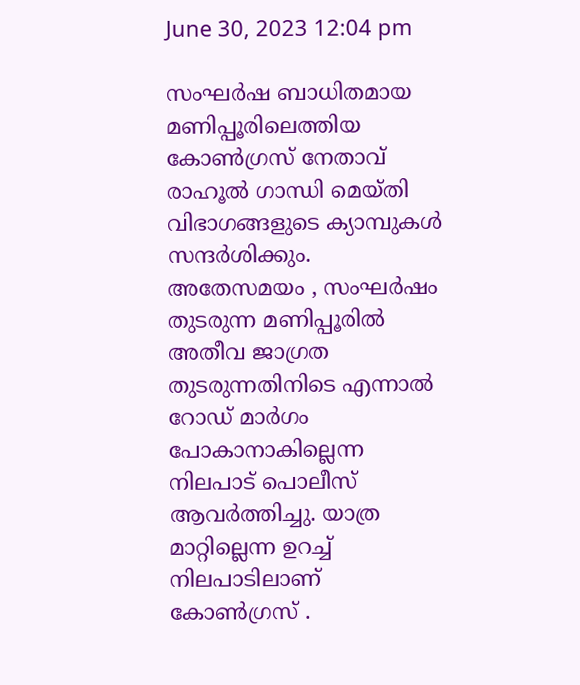June 30, 2023 12:04 pm

സംഘര്‍ഷ ബാധിതമായ മണിപ്പൂരിലെത്തിയ കോണ്‍ഗ്രസ് നേതാവ് രാഹൂല്‍ ഗാന്ധി മെയ്തി വിഭാഗങ്ങളുടെ ക്യാമ്പുകള്‍ സന്ദര്‍ശിക്കും. അതേസമയം , സംഘര്‍ഷം തുടരുന്ന മണിപ്പൂരില്‍ അതീവ ജാഗ്രത തുടരുന്നതിനിടെ എന്നാല്‍ റോഡ് മാര്‍ഗം പോകാനാകില്ലെന്ന നിലപാട് പൊലീസ് ആവര്‍ത്തിച്ചു. യാത്ര മാറ്റില്ലെന്ന ഉറച്ച് നിലപാടിലാണ് കോണ്‍ഗ്രസ് .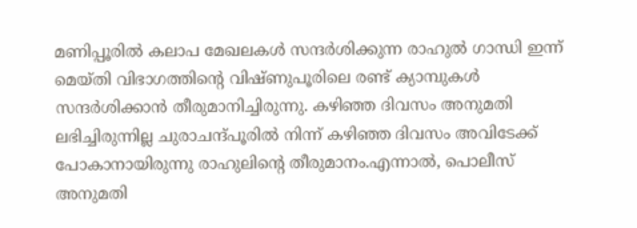മണിപ്പൂരില്‍ കലാപ മേഖലകള്‍ സന്ദര്‍ശിക്കുന്ന രാഹുല്‍ ഗാന്ധി ഇന്ന് മെയ്തി വിഭാഗത്തിന്റെ വിഷ്ണുപൂരിലെ രണ്ട് ക്യാമ്പുകള്‍ സന്ദര്‍ശിക്കാന്‍ തീരുമാനിച്ചിരുന്നു. കഴിഞ്ഞ ദിവസം അനുമതി ലഭിച്ചിരുന്നില്ല ചുരാചന്ദ്പൂരില്‍ നിന്ന് കഴിഞ്ഞ ദിവസം അവിടേക്ക് പോകാനായിരുന്നു രാഹുലിന്റെ തീരുമാനം.എന്നാല്‍, പൊലീസ് അനുമതി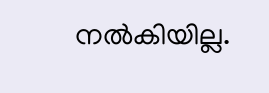നല്‍കിയില്ല.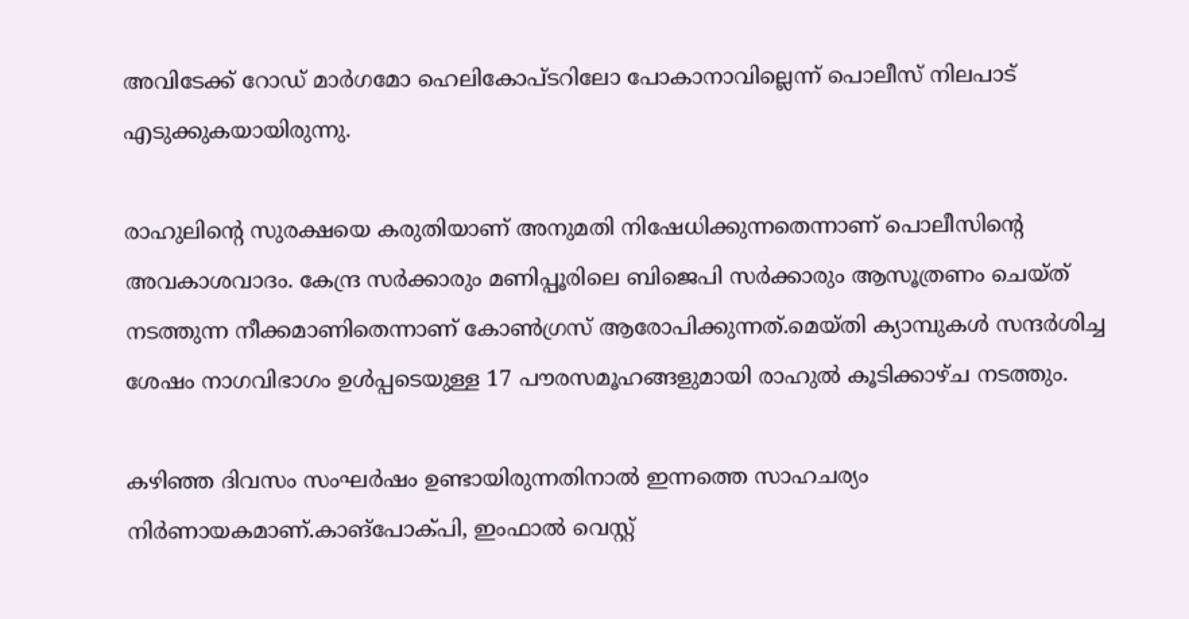അവിടേക്ക് റോഡ് മാര്‍ഗമോ ഹെലികോപ്ടറിലോ പോകാനാവില്ലെന്ന് പൊലീസ് നിലപാട് എടുക്കുകയായിരുന്നു.

രാഹുലിന്റെ സുരക്ഷയെ കരുതിയാണ് അനുമതി നിഷേധിക്കുന്നതെന്നാണ് പൊലീസിന്റെ അവകാശവാദം. കേന്ദ്ര സര്‍ക്കാരും മണിപ്പൂരിലെ ബിജെപി സര്‍ക്കാരും ആസൂത്രണം ചെയ്ത് നടത്തുന്ന നീക്കമാണിതെന്നാണ് കോണ്‍ഗ്രസ് ആരോപിക്കുന്നത്.മെയ്തി ക്യാമ്പുകള്‍ സന്ദര്‍ശിച്ച ശേഷം നാഗവിഭാഗം ഉള്‍പ്പടെയുള്ള 17 പൗരസമൂഹങ്ങളുമായി രാഹുല്‍ കൂടിക്കാഴ്ച നടത്തും.

കഴിഞ്ഞ ദിവസം സംഘര്‍ഷം ഉണ്ടായിരുന്നതിനാല്‍ ഇന്നത്തെ സാഹചര്യം നിര്‍ണായകമാണ്.കാങ്‌പോക്പി, ഇംഫാല്‍ വെസ്റ്റ്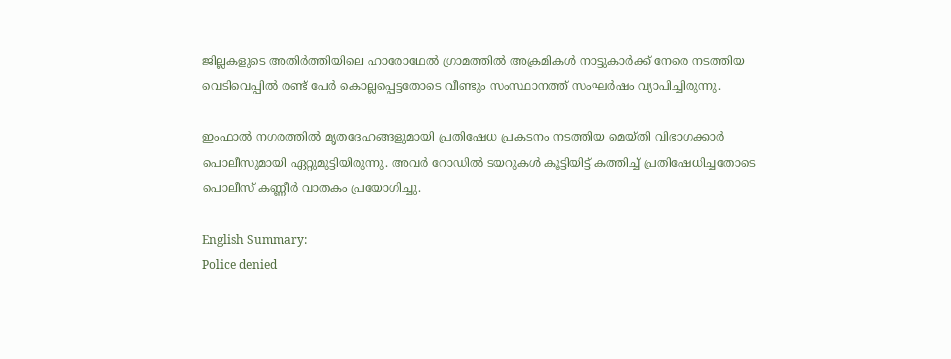ജില്ലകളുടെ അതിര്‍ത്തിയിലെ ഹാരോഥേല്‍ ഗ്രാമത്തില്‍ അക്രമികള്‍ നാട്ടുകാര്‍ക്ക് നേരെ നടത്തിയ വെടിവെപ്പില്‍ രണ്ട് പേര്‍ കൊല്ലപ്പെട്ടതോടെ വീണ്ടും സംസ്ഥാനത്ത് സംഘര്‍ഷം വ്യാപിച്ചിരുന്നു.

ഇംഫാല്‍ നഗരത്തില്‍ മൃതദേഹങ്ങളുമായി പ്രതിഷേധ പ്രകടനം നടത്തിയ മെയ്തി വിഭാഗക്കാര്‍ പൊലീസുമായി ഏറ്റുമുട്ടിയിരുന്നു. അവര്‍ റോഡില്‍ ടയറുകള്‍ കൂട്ടിയിട്ട് കത്തിച്ച് പ്രതിഷേധിച്ചതോടെ പൊലീസ് കണ്ണീര്‍ വാതകം പ്രയോഗിച്ചു.

English Summary:
Police denied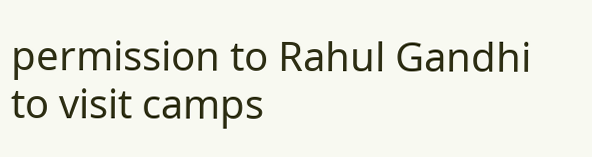permission to Rahul Gandhi to visit camps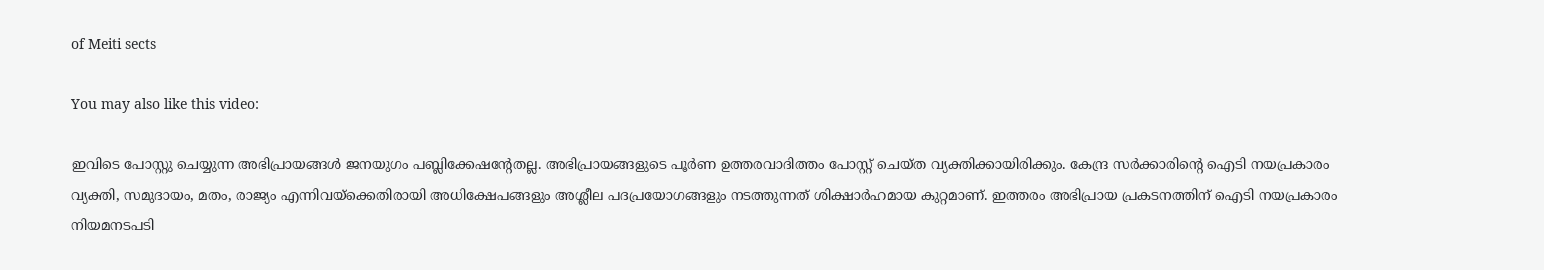of Meiti sects

You may also like this video:

ഇവിടെ പോസ്റ്റു ചെയ്യുന്ന അഭിപ്രായങ്ങള്‍ ജനയുഗം പബ്ലിക്കേഷന്റേതല്ല. അഭിപ്രായങ്ങളുടെ പൂര്‍ണ ഉത്തരവാദിത്തം പോസ്റ്റ് ചെയ്ത വ്യക്തിക്കായിരിക്കും. കേന്ദ്ര സര്‍ക്കാരിന്റെ ഐടി നയപ്രകാരം വ്യക്തി, സമുദായം, മതം, രാജ്യം എന്നിവയ്‌ക്കെതിരായി അധിക്ഷേപങ്ങളും അശ്ലീല പദപ്രയോഗങ്ങളും നടത്തുന്നത് ശിക്ഷാര്‍ഹമായ കുറ്റമാണ്. ഇത്തരം അഭിപ്രായ പ്രകടനത്തിന് ഐടി നയപ്രകാരം നിയമനടപടി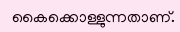കൈക്കൊള്ളുന്നതാണ്.